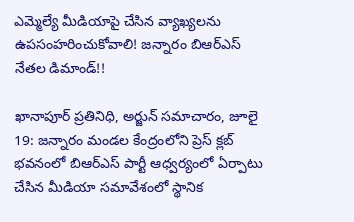ఎమ్మెల్యే మీడియాపై చేసిన వ్యాఖ్యలను ఉపసంహరించుకోవాలి! జన్నారం బిఆర్ఎస్ నేతల డిమాండ్!!

ఖానాపూర్ ప్రతినిధి, అర్జున్ సమాచారం, జూలై 19: జన్నారం మండల కేంద్రంలోని ప్రెస్ క్లబ్ భవనంలో బిఆర్ఎస్ పార్టీ ఆధ్వర్యంలో ఏర్పాటు చేసిన మీడియా సమావేశంలో స్థానిక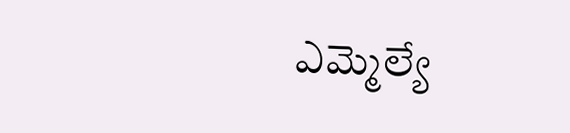ఎమ్మెల్యే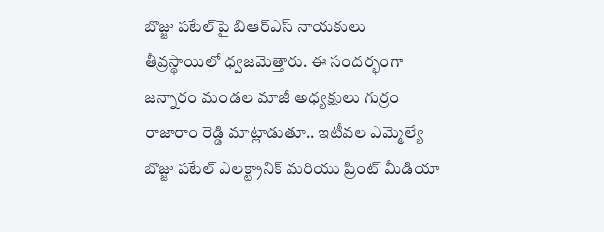బొజ్జు పటేల్‌పై బిఆర్ఎస్ నాయకులు తీవ్రస్థాయిలో ధ్వజమెత్తారు. ఈ సందర్భంగా జన్నారం మండల మాజీ అధ్యక్షులు గుర్రం రాజారాం రెడ్డి మాట్లాడుతూ.. ఇటీవల ఎమ్మెల్యే బొజ్జు పటేల్ ఎలక్ట్రానిక్ మరియు ప్రింట్ మీడియా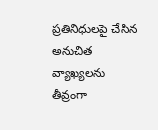ప్రతినిధులపై చేసిన అనుచిత వ్యాఖ్యలను తీవ్రంగా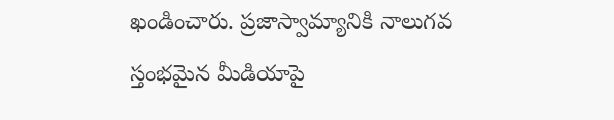ఖండించారు. ప్రజాస్వామ్యానికి నాలుగవ స్తంభమైన మీడియాపై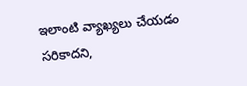ఇలాంటి వ్యాఖ్యలు చేయడం సరికాదని,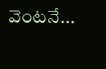వెంటనే...